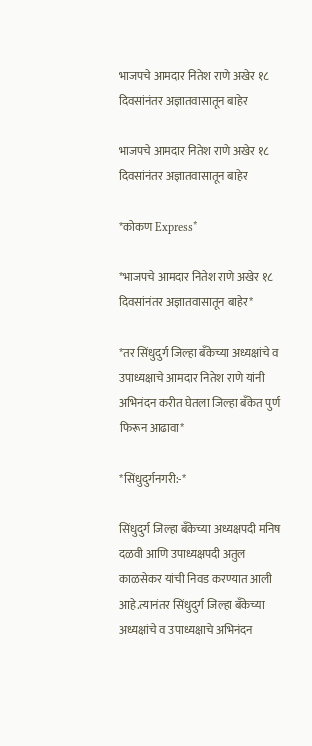भाजपचे आमदार नितेश राणे अखेर १८ दिवसांनंतर अज्ञातवासातून बाहेर

भाजपचे आमदार नितेश राणे अखेर १८ दिवसांनंतर अज्ञातवासातून बाहेर

*कोकण Express*

*भाजपचे आमदार नितेश राणे अखेर १८ दिवसांनंतर अज्ञातवासातून बाहेर*

*तर सिंधुदुर्ग जिल्हा बँकेच्या अध्यक्षांचे व उपाध्यक्षाचे आमदार नितेश राणे यांनी अभिनंदन करीत घेतला जिल्हा बँकेत पुर्ण फिरून आढावा*

*सिंधुदुर्गनगरी:-*

सिंधुदुर्ग जिल्हा बँकेच्या अध्यक्षपदी मनिष दळवी आणि उपाध्यक्षपदी अतुल काळसेकर यांची निवड करण्यात आली आहे.त्यानंतर सिंधुदुर्ग जिल्हा बँकेच्या अध्यक्षांचे व उपाध्यक्षाचे अभिनंदन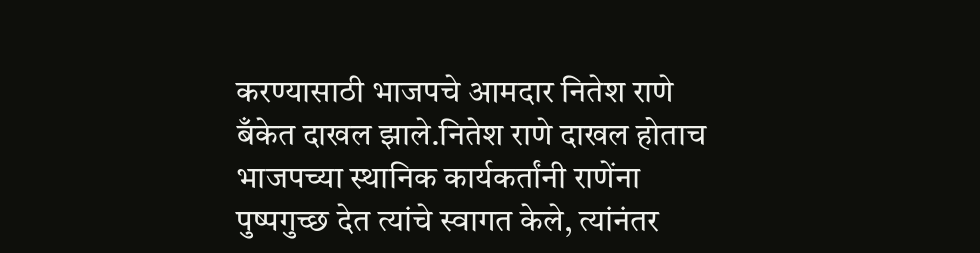करण्यासाठी भाजपचे आमदार नितेश राणे बँकेत दाखल झाले.नितेश राणे दाखल होताच भाजपच्या स्थानिक कार्यकर्तांनी राणेंना पुष्पगुच्छ देत त्यांचे स्वागत केले, त्यांनंतर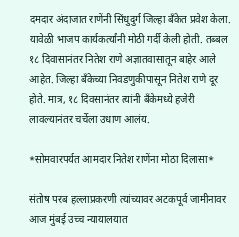दमदार अंदाजात राणेंनी सिंधुदुर्ग जिल्हा बँकेत प्रवेश केला. यावेळी भाजप कार्यकर्त्यांनी मोठी गर्दी केली होती. तब्बल १८ दिवासानंतर नितेश राणे अज्ञातवासातून बाहेर आले आहेत. जिल्हा बँकेच्या निवडणुकीपासून नितेश राणे दूर होते. मात्र, १८ दिवसानंतर त्यांनी बँकेमध्ये हजेरी लावल्यानंतर चर्चेला उधाण आलंय.

*सोमवारपर्यत आमदार नितेश राणेंना मोठा दिलासा*

संतोष परब हल्लाप्रकरणी त्यांच्यावर अटकपूर्व जामीनावर आज मुंबई उच्च न्यायालयात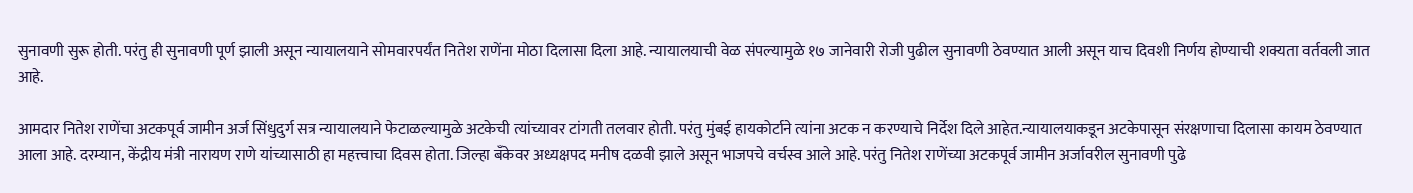सुनावणी सुरू होती. परंतु ही सुनावणी पूर्ण झाली असून न्यायालयाने सोमवारपर्यंत नितेश राणेंना मोठा दिलासा दिला आहे. न्यायालयाची वेळ संपल्यामुळे १७ जानेवारी रोजी पुढील सुनावणी ठेवण्यात आली असून याच दिवशी निर्णय होण्याची शक्यता वर्तवली जात आहे.

आमदार नितेश राणेंचा अटकपूर्व जामीन अर्ज सिंधुदुर्ग सत्र न्यायालयाने फेटाळल्यामुळे अटकेची त्यांच्यावर टांगती तलवार होती. परंतु मुंबई हायकोर्टाने त्यांना अटक न करण्याचे निर्देश दिले आहेत.न्यायालयाकडून अटकेपासून संरक्षणाचा दिलासा कायम ठेवण्यात आला आहे. दरम्यान, केंद्रीय मंत्री नारायण राणे यांच्यासाठी हा महत्त्वाचा दिवस होता. जिल्हा बँकेवर अध्यक्षपद मनीष दळवी झाले असून भाजपचे वर्चस्व आले आहे. परंतु नितेश राणेंच्या अटकपूर्व जामीन अर्जावरील सुनावणी पुढे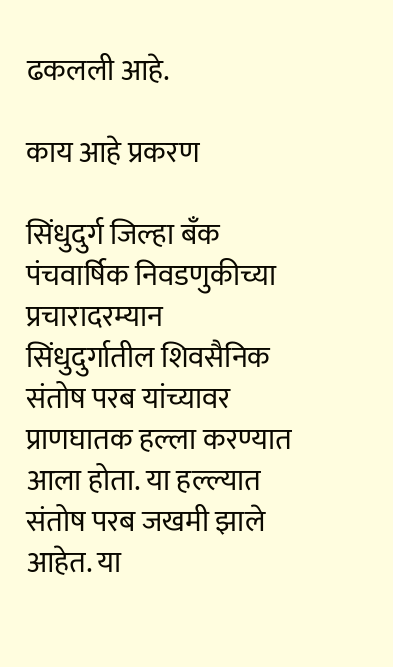ढकलली आहे.

काय आहे प्रकरण

सिंधुदुर्ग जिल्हा बँक पंचवार्षिक निवडणुकीच्या प्रचारादरम्यान सिंधुदुर्गातील शिवसैनिक संतोष परब यांच्यावर प्राणघातक हल्ला करण्यात आला होता. या हल्ल्यात संतोष परब जखमी झाले आहेत. या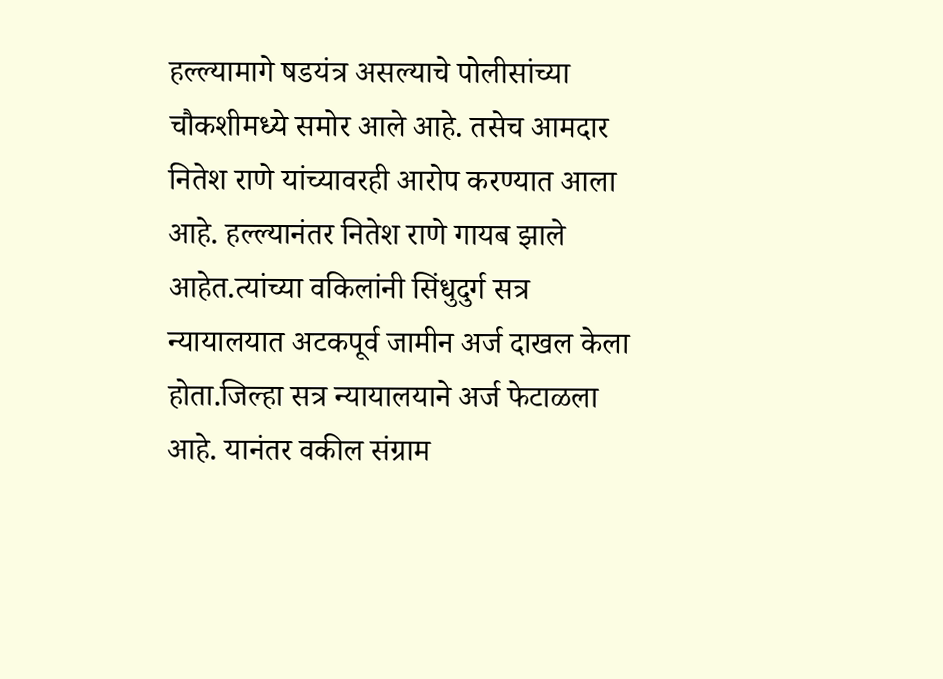हल्ल्यामागे षडयंत्र असल्याचे पोलीसांच्या चौकशीमध्ये समोर आले आहे. तसेच आमदार नितेश राणे यांच्यावरही आरोप करण्यात आला आहे. हल्ल्यानंतर नितेश राणे गायब झाले आहेत.त्यांच्या वकिलांनी सिंधुदुर्ग सत्र न्यायालयात अटकपूर्व जामीन अर्ज दाखल केला होता.जिल्हा सत्र न्यायालयाने अर्ज फेटाळला आहे. यानंतर वकील संग्राम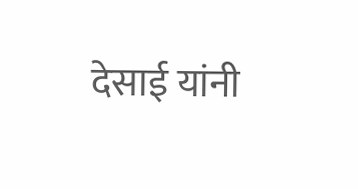देसाई यांनी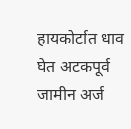हायकोर्टात धाव घेत अटकपूर्व जामीन अर्ज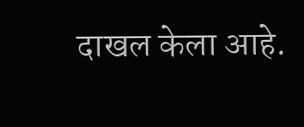दाखल केला आहे.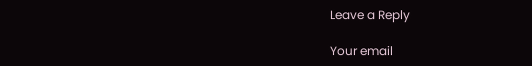Leave a Reply

Your email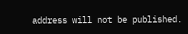address will not be published.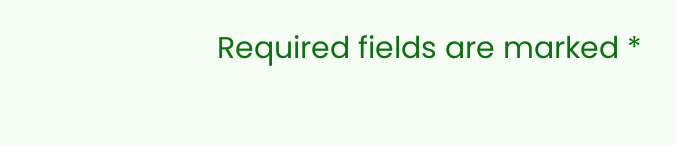Required fields are marked *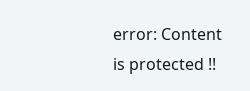error: Content is protected !!